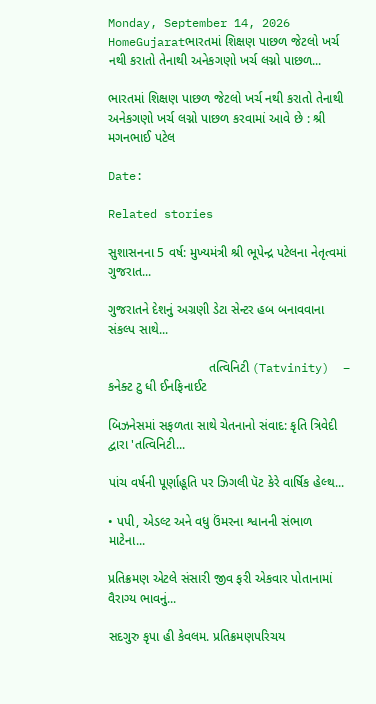Monday, September 14, 2026
HomeGujaratભારતમાં શિક્ષણ પાછળ જેટલો ખર્ચ નથી કરાતો તેનાથી અનેકગણો ખર્ચ લગ્નો પાછળ...

ભારતમાં શિક્ષણ પાછળ જેટલો ખર્ચ નથી કરાતો તેનાથી અનેકગણો ખર્ચ લગ્નો પાછળ કરવામાં આવે છે : શ્રી મગનભાઈ પટેલ

Date:

Related stories

સુશાસનના 5 વર્ષ: મુખ્યમંત્રી શ્રી ભૂપેન્દ્ર પટેલના નેતૃત્વમાં ગુજરાત...

ગુજરાતને દેશનું અગ્રણી ડેટા સેન્ટર હબ બનાવવાના સંકલ્પ સાથે...

                            તત્વિનિટી (Tatvinity)  – કનેક્ટ ટુ ધી ઈનફિનાઈટ

બિઝનેસમાં સફળતા સાથે ચેતનાનો સંવાદ: કૃતિ ત્રિવેદી દ્વારા 'તત્વિનિટી...

પાંચ વર્ષની પૂર્ણાહૂતિ પર ઝિગલી પૅટ કેરે વાર્ષિક હેલ્થ...

• પપી, એડલ્ટ અને વધુ ઉંમરના શ્વાનની સંભાળ માટેના...

પ્રતિક્રમણ એટલે સંસારી જીવ ફરી એકવાર પોતાનામાં વૈરાગ્ય ભાવનું...

સદગુરુ કૃપા હી કેવલમ. પ્રતિક્રમણપરિચય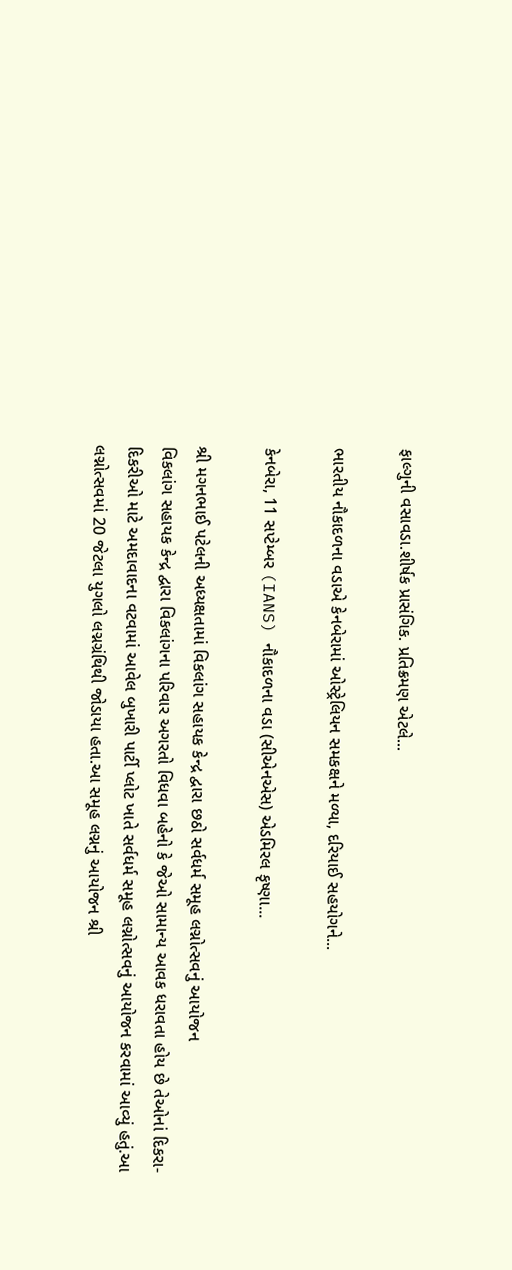ફાલ્ગુની વસાવડા.શીર્ષક પ્રાસંગિક. પ્રતિક્રમણ એટલે...

ભારતીય નૌકાદળના વડાએ કેનબેરામાં ઓસ્ટ્રેલિયન સમકક્ષને મળ્યા, દરિયાઈ સહયોગને...

કેનબેરા, 11 સપ્ટેમ્બર (IANS) નૌકાદળના વડા (સીએનએસ) એડમિરલ કૃષ્ણા...

શ્રી મગનભાઈ પટેલની અધ્યક્ષતામાં વિકલાંગ સહાયક કેન્દ્ર દ્વારા છઠો સર્વધર્મ સમૂહ લગ્નોત્સવનું આયોજન
વિકલાંગ સહાયક કેન્દ્ર દ્વારા વિકલાંગના પરિવાર અગરતો વિધવા બહેનો કે જેઓ સામાન્ય આવક ધરાવતા હોય છે તેઓનાં દિકરા-દિકરીઓ માટે અમદાવાદના વટવામાં આવેલ બુખારી પાર્ટી પ્લોટ ખાતે સર્વધર્મ સમૂહ લગ્નોત્સવનું આયોજન કરવામાં આવ્યું હતું.આ લગ્નોત્સવમાં 20 જેટલા યુગલો લગ્નગ્રંથિથી જોડાયા હતા.આ સમૂહ લગ્નનું આયોજન શ્રી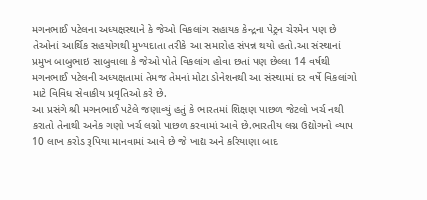મગનભાઈ પટેલના અધ્યક્ષસ્થાને કે જેઓ વિકલાંગ સહાયક કેન્દ્રના પેટ્રન ચેરમેન પણ છે તેઓનાં આર્થિક સહયોગથી મુખ્યદાતા તરીકે આ સમારોહ સંપન્ન થયો હતો.આ સંસ્થાનાં પ્રમુખ બાબુભાઇ સાબુવાલા કે જેઓ પોતે વિકલાંગ હોવા છતાં પણ છેલ્લા 14 વર્ષથી મગનભાઈ પટેલની અધ્યક્ષતામાં તેમજ તેમનાં મોટા ડોનેશનથી આ સંસ્થામાં દર વર્ષે વિકલાંગો માટે વિવિધ સેવાકીય પ્રવૃતિઓ કરે છે.
આ પ્રસંગે શ્રી મગનભાઈ પટેલે જણાવ્યું હતું કે ભારતમાં શિક્ષણ પાછળ જેટલો ખર્ચ નથી કરાતો તેનાથી અનેક ગણો ખર્ચ લગ્નો પાછળ કરવામાં આવે છે.ભારતીય લગ્ન ઉદ્યોગનો વ્યાપ 10 લાખ કરોડ રૂપિયા માનવામાં આવે છે જે ખાદ્ય અને કરિયાણા બાદ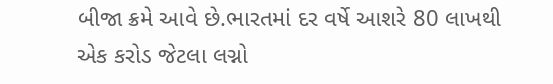બીજા ક્રમે આવે છે.ભારતમાં દર વર્ષે આશરે 80 લાખથી એક કરોડ જેટલા લગ્નો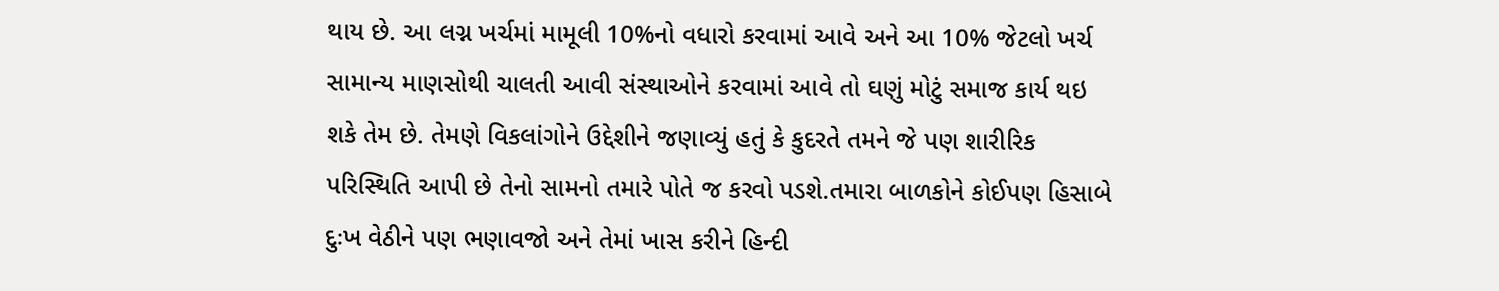થાય છે. આ લગ્ન ખર્ચમાં મામૂલી 10%નો વધારો કરવામાં આવે અને આ 10% જેટલો ખર્ચ સામાન્ય માણસોથી ચાલતી આવી સંસ્થાઓને કરવામાં આવે તો ઘણું મોટું સમાજ કાર્ય થઇ શકે તેમ છે. તેમણે વિકલાંગોને ઉદ્દેશીને જણાવ્યું હતું કે કુદરતે તમને જે પણ શારીરિક પરિસ્થિતિ આપી છે તેનો સામનો તમારે પોતે જ કરવો પડશે.તમારા બાળકોને કોઈપણ હિસાબે દુઃખ વેઠીને પણ ભણાવજો અને તેમાં ખાસ કરીને હિન્દી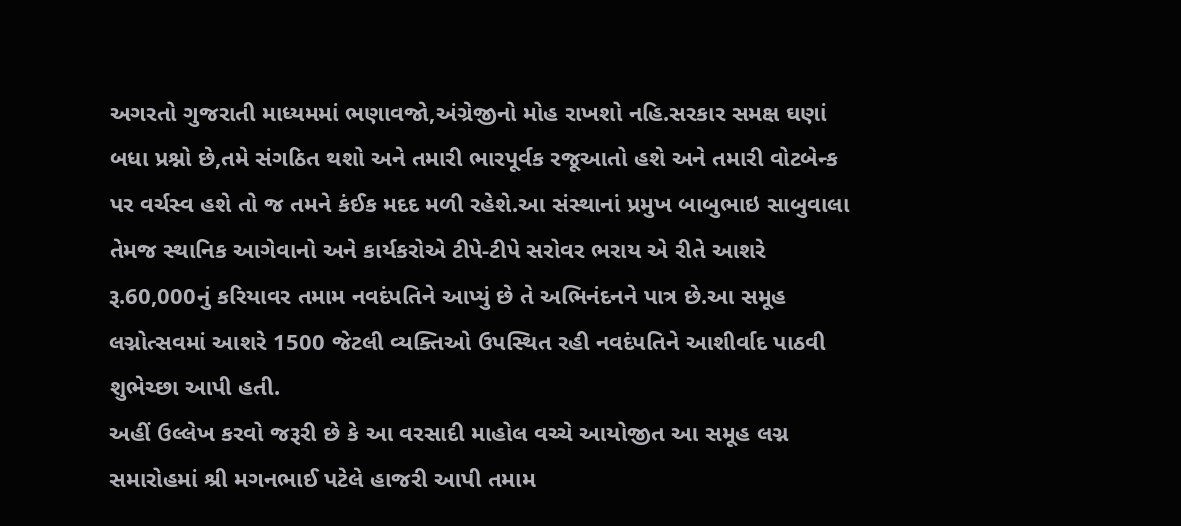અગરતો ગુજરાતી માધ્યમમાં ભણાવજો,અંગ્રેજીનો મોહ રાખશો નહિ.સરકાર સમક્ષ ઘણાં બધા પ્રશ્નો છે,તમે સંગઠિત થશો અને તમારી ભારપૂર્વક રજૂઆતો હશે અને તમારી વોટબેન્ક પર વર્ચસ્વ હશે તો જ તમને કંઈક મદદ મળી રહેશે.આ સંસ્થાનાં પ્રમુખ બાબુભાઇ સાબુવાલા તેમજ સ્થાનિક આગેવાનો અને કાર્યકરોએ ટીપે-ટીપે સરોવર ભરાય એ રીતે આશરે રૂ.60,000નું કરિયાવર તમામ નવદંપતિને આપ્યું છે તે અભિનંદનને પાત્ર છે.આ સમૂહ લગ્નોત્સવમાં આશરે 1500 જેટલી વ્યક્તિઓ ઉપસ્થિત રહી નવદંપતિને આશીર્વાદ પાઠવી શુભેચ્છા આપી હતી.
અહીં ઉલ્લેખ કરવો જરૂરી છે કે આ વરસાદી માહોલ વચ્ચે આયોજીત આ સમૂહ લગ્ન સમારોહમાં શ્રી મગનભાઈ પટેલે હાજરી આપી તમામ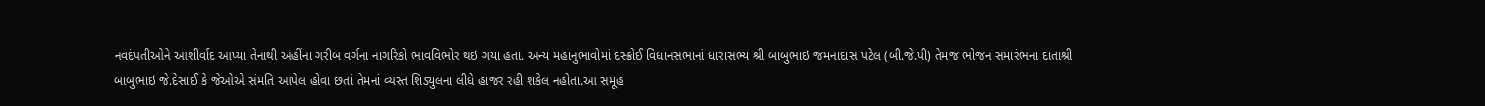નવદંપતીઓને આશીર્વાદ આપ્યા તેનાથી અહીંના ગરીબ વર્ગના નાગરિકો ભાવવિભોર થઇ ગયા હતા. અન્ય મહાનુભાવોમાં દસ્ક્રોઈ વિધાનસભાનાં ધારાસભ્ય શ્રી બાબુભાઇ જમનાદાસ પટેલ (બી.જે.પી) તેમજ ભોજન સમારંભના દાતાશ્રી બાબુભાઇ જે.દેસાઈ કે જેઓએ સંમતિ આપેલ હોવા છતાં તેમનાં વ્યસ્ત શિડ્યુલના લીધે હાજર રહી શકેલ નહોતા.આ સમૂહ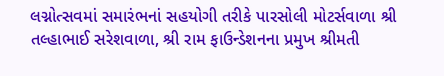લગ્નોત્સવમાં સમારંભનાં સહયોગી તરીકે પારસોલી મોટર્સવાળા શ્રી તલ્હાભાઈ સરેશવાળા, શ્રી રામ ફાઉન્ડેશનના પ્રમુખ શ્રીમતી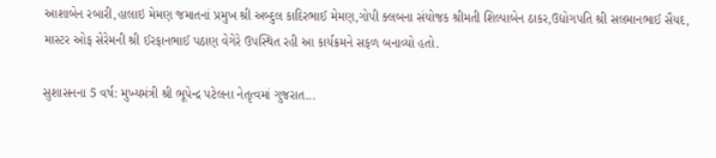આશાબેન રબારી,હાલાઇ મેમણ જમાતનાં પ્રમુખ શ્રી અબ્દુલ કાદિરભાઈ મેમણ,ગોપી ક્લબના સંયોજક શ્રીમતી શિલ્પાબેન ઠાકર,ઉદ્યોગપતિ શ્રી સલમાનભાઈ સૈયદ, માસ્ટર ઓફ સેરેમની શ્રી ઈરફાનભાઈ પઠાણ વેગેરે ઉપસ્થિત રહી આ કાર્યક્રમને સફળ બનાવ્યો હતો.

સુશાસનના 5 વર્ષ: મુખ્યમંત્રી શ્રી ભૂપેન્દ્ર પટેલના નેતૃત્વમાં ગુજરાત...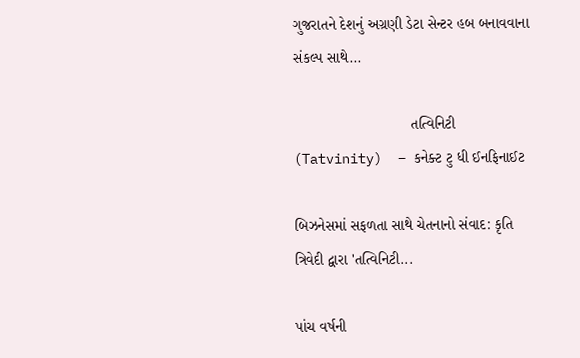ગુજરાતને દેશનું અગ્રણી ડેટા સેન્ટર હબ બનાવવાના સંકલ્પ સાથે...

                            તત્વિનિટી (Tatvinity)  – કનેક્ટ ટુ ધી ઈનફિનાઈટ

બિઝનેસમાં સફળતા સાથે ચેતનાનો સંવાદ: કૃતિ ત્રિવેદી દ્વારા 'તત્વિનિટી...

પાંચ વર્ષની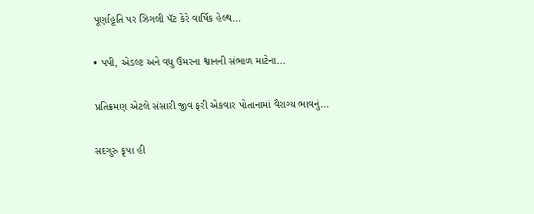પૂર્ણાહૂતિ પર ઝિગલી પૅટ કેરે વાર્ષિક હેલ્થ...

• પપી, એડલ્ટ અને વધુ ઉંમરના શ્વાનની સંભાળ માટેના...

પ્રતિક્રમણ એટલે સંસારી જીવ ફરી એકવાર પોતાનામાં વૈરાગ્ય ભાવનું...

સદગુરુ કૃપા હી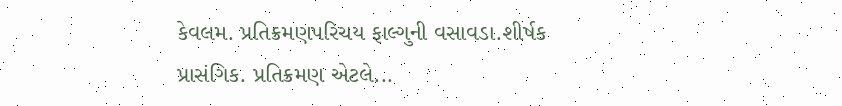કેવલમ. પ્રતિક્રમણપરિચય ફાલ્ગુની વસાવડા.શીર્ષક પ્રાસંગિક. પ્રતિક્રમણ એટલે...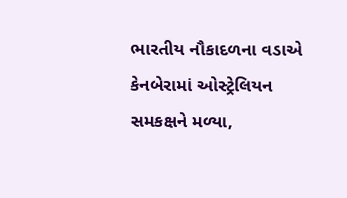ભારતીય નૌકાદળના વડાએ કેનબેરામાં ઓસ્ટ્રેલિયન સમકક્ષને મળ્યા,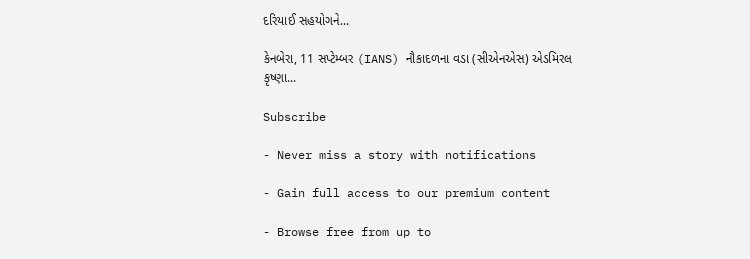દરિયાઈ સહયોગને...

કેનબેરા, 11 સપ્ટેમ્બર (IANS) નૌકાદળના વડા (સીએનએસ) એડમિરલ કૃષ્ણા...

Subscribe

- Never miss a story with notifications

- Gain full access to our premium content

- Browse free from up to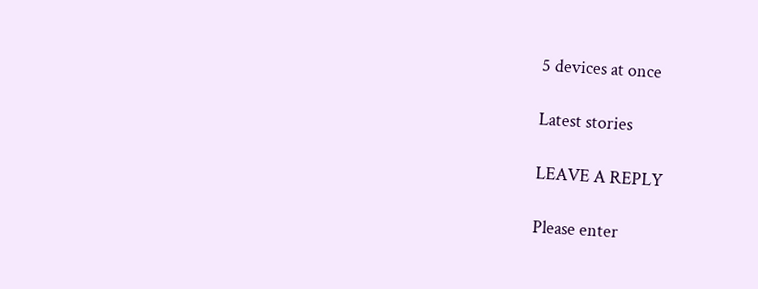5 devices at once

Latest stories

LEAVE A REPLY

Please enter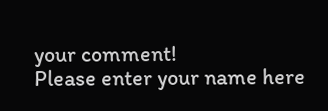your comment!
Please enter your name here